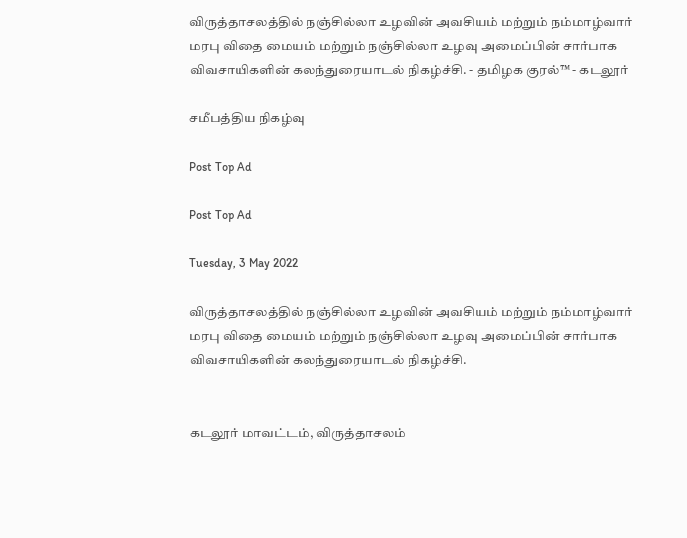விருத்தாசலத்தில் நஞ்சில்லா உழவின் அவசியம் மற்றும் நம்மாழ்வார் மரபு விதை மையம் மற்றும் நஞ்சில்லா உழவு அமைப்பின் சார்பாக விவசாயிகளின் கலந்துரையாடல் நிகழ்ச்சி. - தமிழக குரல்™ - கடலூர்

சமீபத்திய நிகழ்வு

Post Top Ad

Post Top Ad

Tuesday, 3 May 2022

விருத்தாசலத்தில் நஞ்சில்லா உழவின் அவசியம் மற்றும் நம்மாழ்வார் மரபு விதை மையம் மற்றும் நஞ்சில்லா உழவு அமைப்பின் சார்பாக விவசாயிகளின் கலந்துரையாடல் நிகழ்ச்சி.


கடலூர் மாவட்டம், விருத்தாசலம்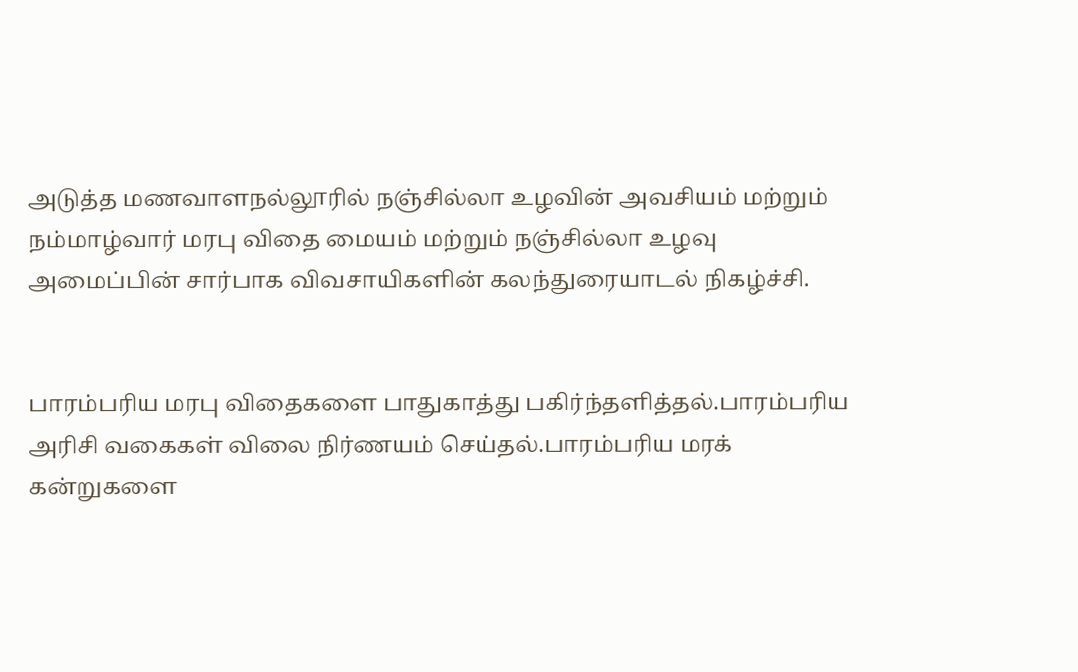அடுத்த மணவாளநல்லூரில் நஞ்சில்லா உழவின் அவசியம் மற்றும் நம்மாழ்வார் மரபு விதை மையம் மற்றும் நஞ்சில்லா உழவு அமைப்பின் சார்பாக விவசாயிகளின் கலந்துரையாடல் நிகழ்ச்சி.


பாரம்பரிய மரபு விதைகளை பாதுகாத்து பகிர்ந்தளித்தல்.பாரம்பரிய அரிசி வகைகள் விலை நிர்ணயம் செய்தல்.பாரம்பரிய மரக் கன்றுகளை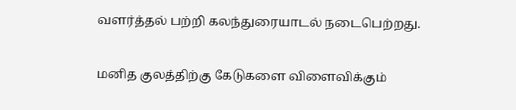வளர்த்தல் பற்றி கலந்துரையாடல் நடைபெற்றது.


மனித குலத்திற்கு கேடுகளை விளைவிக்கும்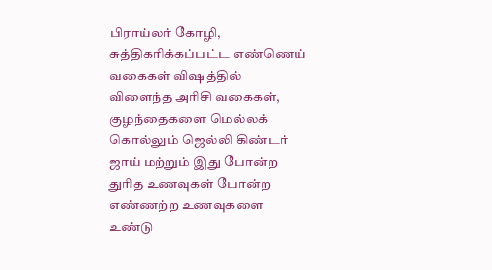பிராய்லர் கோழி, சுத்திகரிக்கப்பட்ட எண்ணெய் வகைகள் விஷத்தில் விளைந்த அரிசி வகைகள், குழந்தைகளை மெல்லக் கொல்லும் ஜெல்லி கிண்டர் ஜாய் மற்றும் இது போன்ற துரித உணவுகள் போன்ற எண்ணற்ற உணவுகளை உண்டு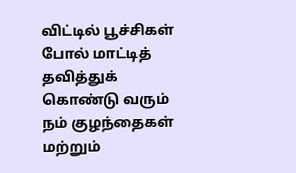விட்டில் பூச்சிகள் போல் மாட்டித் தவித்துக் கொண்டு வரும் நம் குழந்தைகள் மற்றும்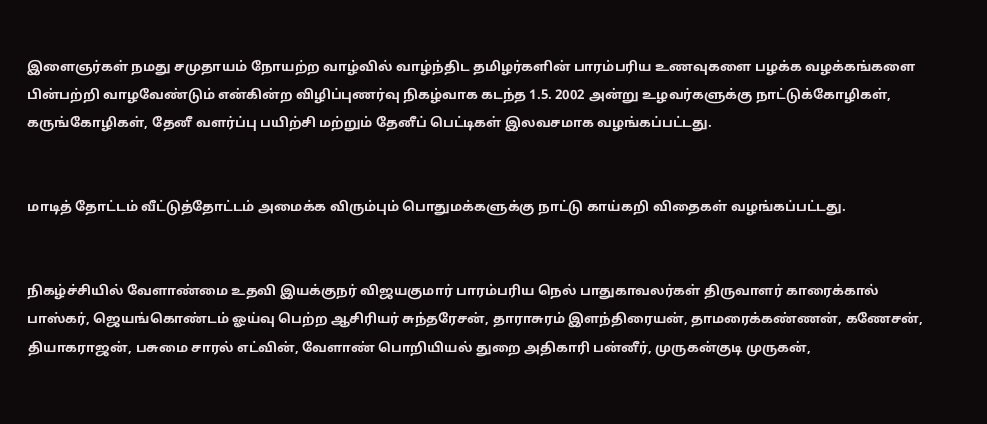இளைஞர்கள் நமது சமுதாயம் நோயற்ற வாழ்வில் வாழ்ந்திட தமிழர்களின் பாரம்பரிய உணவுகளை பழக்க வழக்கங்களை பின்பற்றி வாழவேண்டும் என்கின்ற விழிப்புணர்வு நிகழ்வாக கடந்த 1.5. 2002 அன்று உழவர்களுக்கு நாட்டுக்கோழிகள், கருங்கோழிகள், தேனீ வளர்ப்பு பயிற்சி மற்றும் தேனீப் பெட்டிகள் இலவசமாக வழங்கப்பட்டது.


மாடித் தோட்டம் வீட்டுத்தோட்டம் அமைக்க விரும்பும் பொதுமக்களுக்கு நாட்டு காய்கறி விதைகள் வழங்கப்பட்டது.


நிகழ்ச்சியில் வேளாண்மை உதவி இயக்குநர் விஜயகுமார் பாரம்பரிய நெல் பாதுகாவலர்கள் திருவாளர் காரைக்கால் பாஸ்கர், ஜெயங்கொண்டம் ஓய்வு பெற்ற ஆசிரியர் சுந்தரேசன், தாராசுரம் இளந்திரையன், தாமரைக்கண்ணன், கணேசன், தியாகராஜன், பசுமை சாரல் எட்வின், வேளாண் பொறியியல் துறை அதிகாரி பன்னீர், முருகன்குடி முருகன்,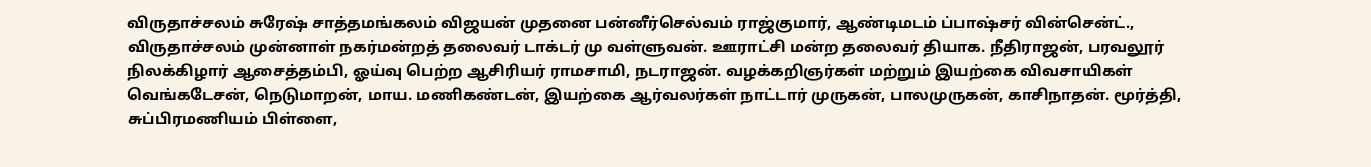விருதாச்சலம் சுரேஷ் சாத்தமங்கலம் விஜயன் முதனை பன்னீர்செல்வம் ராஜ்குமார், ஆண்டிமடம் ப்பாஷ்சர் வின்சென்ட்., விருதாச்சலம் முன்னாள் நகர்மன்றத் தலைவர் டாக்டர் மு வள்ளுவன். ஊராட்சி மன்ற தலைவர் தியாக. நீதிராஜன், பரவலூர் நிலக்கிழார் ஆசைத்தம்பி, ஓய்வு பெற்ற ஆசிரியர் ராமசாமி, நடராஜன். வழக்கறிஞர்கள் மற்றும் இயற்கை விவசாயிகள் வெங்கடேசன், நெடுமாறன், மாய. மணிகண்டன், இயற்கை ஆர்வலர்கள் நாட்டார் முருகன், பாலமுருகன், காசிநாதன். மூர்த்தி, சுப்பிரமணியம் பிள்ளை,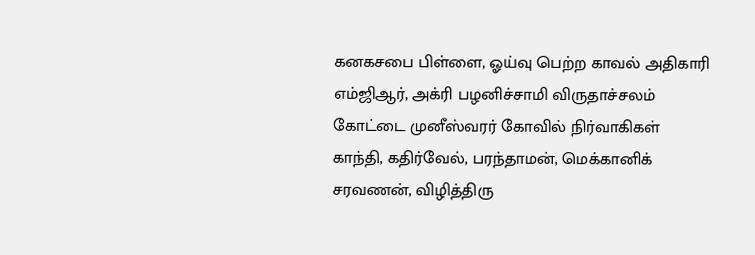கனகசபை பிள்ளை, ஓய்வு பெற்ற காவல் அதிகாரி எம்ஜிஆர், அக்ரி பழனிச்சாமி விருதாச்சலம் கோட்டை முனீஸ்வரர் கோவில் நிர்வாகிகள் காந்தி, கதிர்வேல், பரந்தாமன், மெக்கானிக் சரவணன், விழித்திரு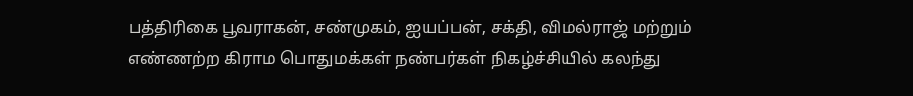பத்திரிகை பூவராகன், சண்முகம், ஐயப்பன், சக்தி, விமல்ராஜ் மற்றும் எண்ணற்ற கிராம பொதுமக்கள் நண்பர்கள் நிகழ்ச்சியில் கலந்து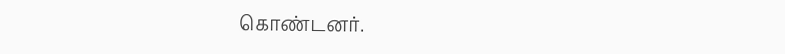கொண்டனர்.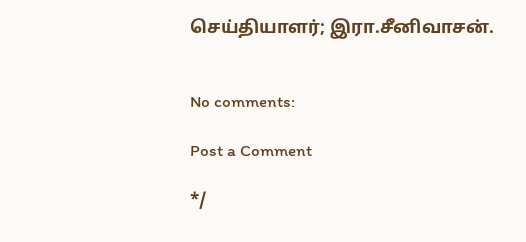செய்தியாளர்; இரா.சீனிவாசன்.


No comments:

Post a Comment

*/